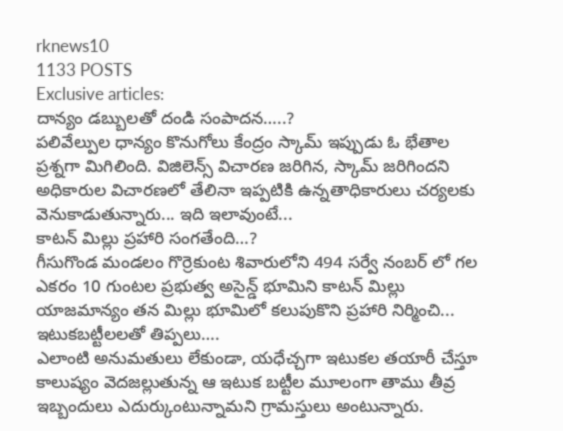rknews10
1133 POSTS
Exclusive articles:
దాన్యం డబ్బులతో దండి సంపాదన…..?
పలివేల్పుల ధాన్యం కొనుగోలు కేంద్రం స్కామ్ ఇప్పుడు ఓ భేతాల ప్రశ్నగా మిగిలింది. విజిలెన్స్ విచారణ జరిగిన, స్కామ్ జరిగిందని అధికారుల విచారణలో తేలినా ఇప్పటికి ఉన్నతాధికారులు చర్యలకు వెనుకాడుతున్నారు... ఇది ఇలావుంటే...
కాటన్ మిల్లు ప్రహారి సంగతేంది…?
గీసుగొండ మండలం గొర్రెకుంట శివారులోని 494 సర్వే నంబర్ లో గల ఎకరం 10 గుంటల ప్రభుత్వ అసైన్డ్ భూమిని కాటన్ మిల్లు యాజమాన్యం తన మిల్లు భూమిలో కలుపుకొని ప్రహారి నిర్మించి...
ఇటుకబట్టీలలతో తిప్పలు….
ఎలాంటి అనుమతులు లేకుండా, యధేచ్చగా ఇటుకల తయారీ చేస్తూ కాలుష్యం వెదజల్లుతున్న ఆ ఇటుక బట్టీల మూలంగా తాము తీవ్ర ఇబ్బందులు ఎదుర్కుంటున్నామని గ్రామస్తులు అంటున్నారు.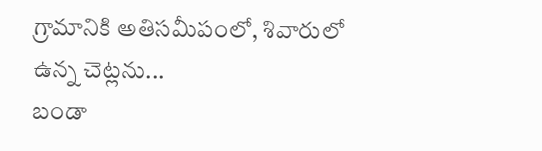గ్రామానికి అతిసమీపంలో, శివారులో ఉన్న చెట్లను...
బండా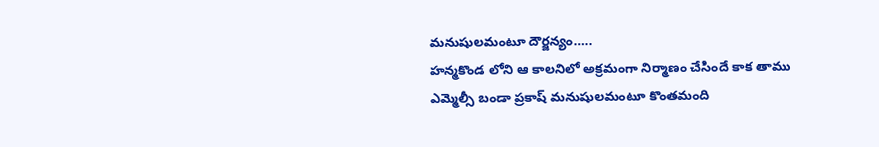మనుషులమంటూ దౌర్జన్యం…..
హన్మకొండ లోని ఆ కాలనిలో అక్రమంగా నిర్మాణం చేసిందే కాక తాము ఎమ్మెల్సీ బండా ప్రకాష్ మనుషులమంటూ కొంతమంది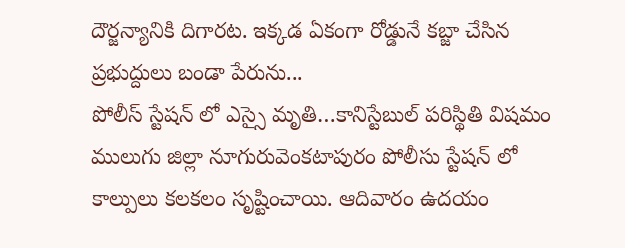దౌర్జన్యానికి దిగారట. ఇక్కడ ఏకంగా రోడ్డునే కబ్జా చేసిన ప్రభుద్దులు బండా పేరును...
పోలీస్ స్టేషన్ లో ఎస్సై మృతి…కానిస్టేబుల్ పరిస్థితి విషమం
ములుగు జిల్లా నూగురువెంకటాపురం పోలీసు స్టేషన్ లో కాల్పులు కలకలం సృష్టించాయి. ఆదివారం ఉదయం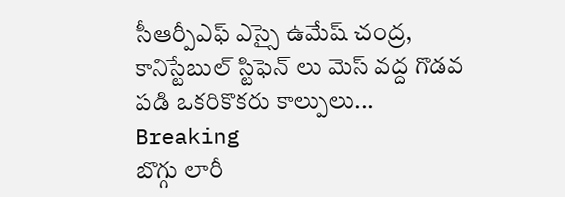సీఆర్పీఎఫ్ ఎస్సై ఉమేష్ చంద్ర, కానిస్టేబుల్ స్టిఫెన్ లు మెస్ వద్ద గొడవ పడి ఒకరికొకరు కాల్పులు...
Breaking
బొగ్గు లారీ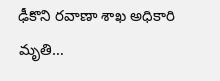ఢీకొని రవాణా శాఖ అధికారి మృతి…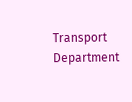Transport Department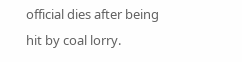official dies after being hit by coal lorry.